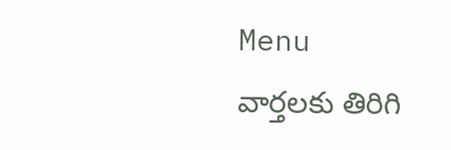Menu
వార్తలకు తిరిగి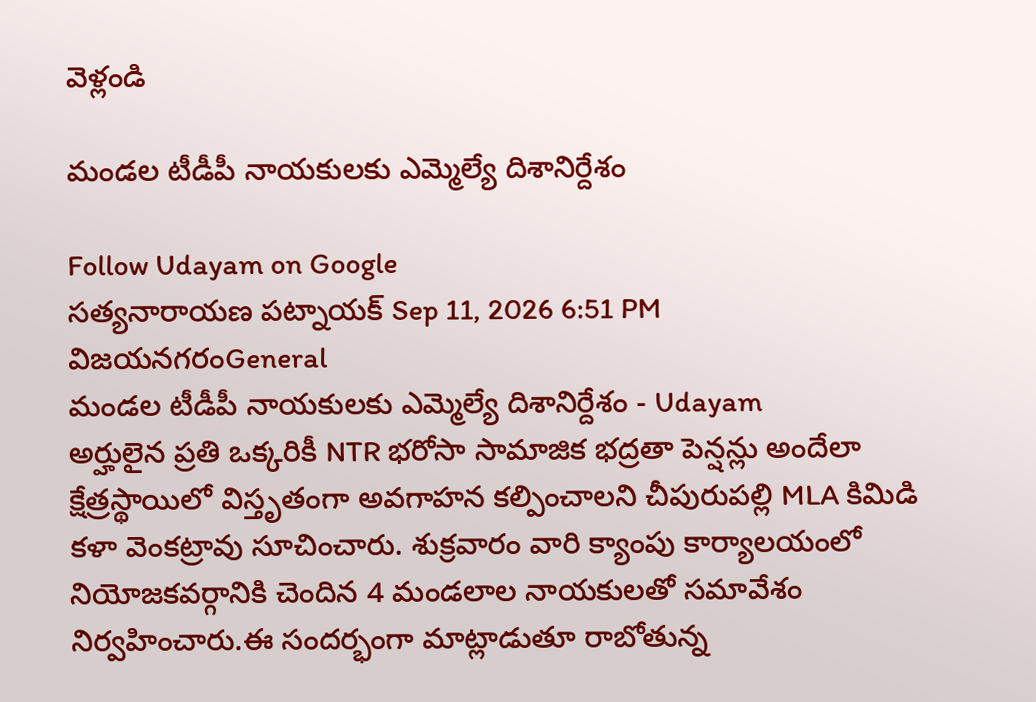వెళ్లండి

మండల టీడీపీ నాయకులకు ఎమ్మెల్యే దిశానిర్దేశం

Follow Udayam on Google
సత్యనారాయణ పట్నాయక్ Sep 11, 2026 6:51 PM విజయనగరంGeneral
మండల టీడీపీ నాయకులకు ఎమ్మెల్యే దిశానిర్దేశం - Udayam
అర్హులైన ప్రతి ఒక్కరికీ NTR భరోసా సామాజిక భద్రతా పెన్షన్లు అందేలా క్షేత్రస్థాయిలో విస్తృతంగా అవగాహన కల్పించాలని చీపురుపల్లి MLA కిమిడి కళా వెంకట్రావు సూచించారు. శుక్రవారం వారి క్యాంపు కార్యాలయంలో నియోజకవర్గానికి చెందిన 4 మండలాల నాయకులతో సమావేశం నిర్వహించారు.ఈ సందర్భంగా మాట్లాడుతూ రాబోతున్న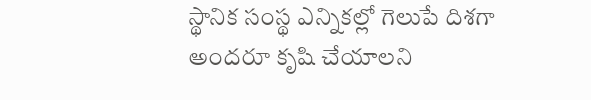స్థానిక సంస్థ ఎన్నికల్లో గెలుపే దిశగా అందరూ కృషి చేయాలని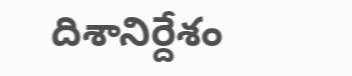దిశానిర్దేశం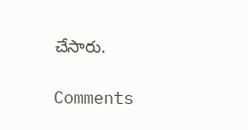చేసారు.

Comments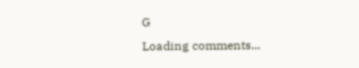G
Loading comments...